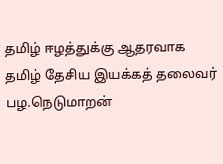தமிழ் ஈழத்துக்கு ஆதரவாக தமிழ் தேசிய இயக்கத் தலைவர் பழ.நெடுமாறன்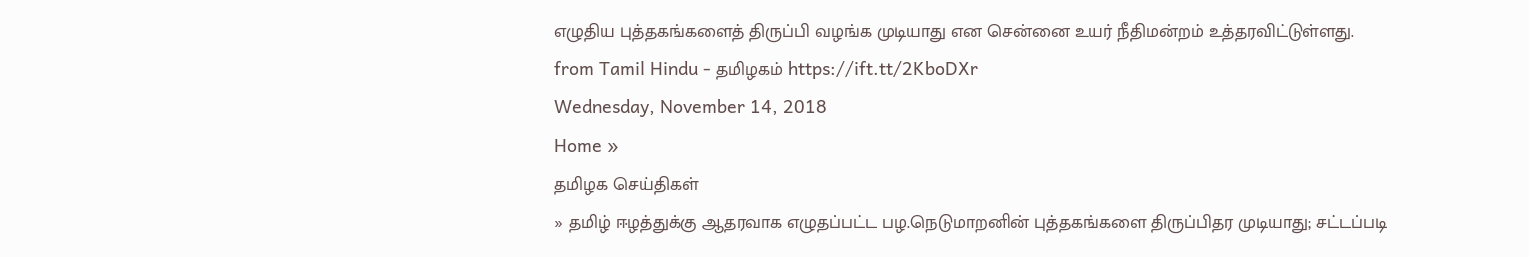எழுதிய புத்தகங்களைத் திருப்பி வழங்க முடியாது என சென்னை உயர் நீதிமன்றம் உத்தரவிட்டுள்ளது.
from Tamil Hindu - தமிழகம் https://ift.tt/2KboDXr
Wednesday, November 14, 2018
Home »
தமிழக செய்திகள்
» தமிழ் ஈழத்துக்கு ஆதரவாக எழுதப்பட்ட பழ.நெடுமாறனின் புத்தகங்களை திருப்பிதர முடியாது; சட்டப்படி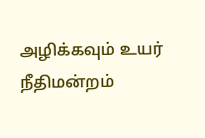அழிக்கவும் உயர் நீதிமன்றம்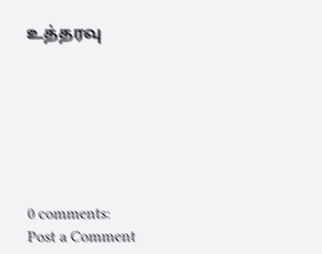உத்தரவு







0 comments:
Post a Comment